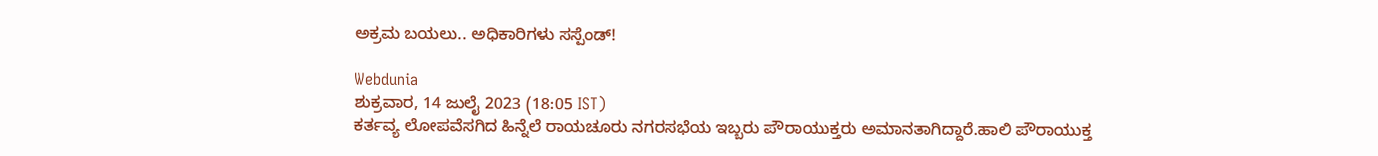ಅಕ್ರಮ ಬಯಲು.. ಅಧಿಕಾರಿಗಳು ಸಸ್ಪೆಂಡ್!

Webdunia
ಶುಕ್ರವಾರ, 14 ಜುಲೈ 2023 (18:05 IST)
ಕರ್ತವ್ಯ ಲೋಪವೆಸಗಿದ ಹಿನ್ನೆಲೆ ರಾಯಚೂರು ನಗರಸಭೆಯ ಇಬ್ಬರು ಪೌರಾಯುಕ್ತರು ಅಮಾನತಾಗಿದ್ದಾರೆ.ಹಾಲಿ ಪೌರಾಯುಕ್ತ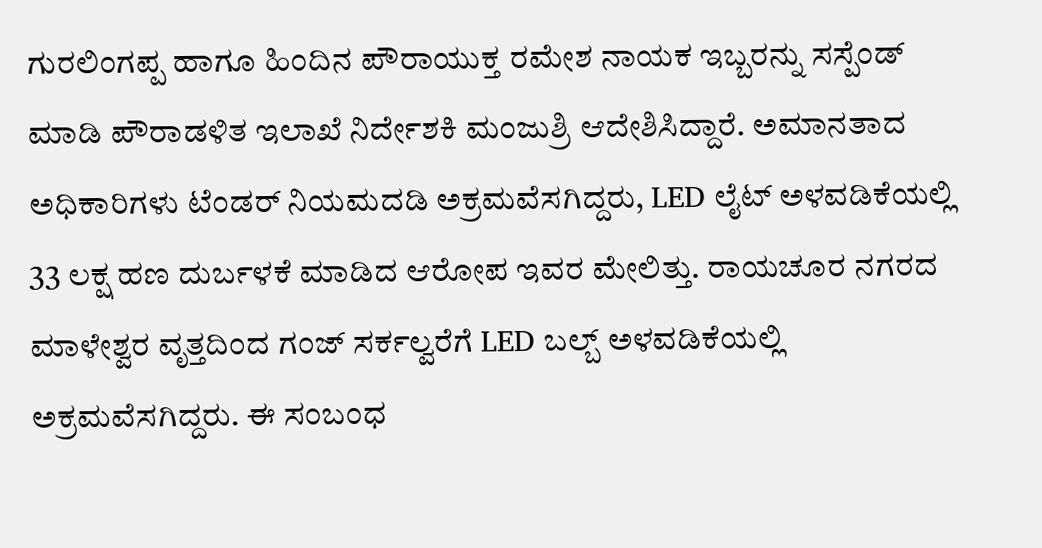ಗುರಲಿಂಗಪ್ಪ ಹಾಗೂ ಹಿಂದಿನ ಪೌರಾಯುಕ್ತ ರಮೇಶ ನಾಯಕ ಇಬ್ಬರನ್ನು ಸಸ್ಪೆಂಡ್ ಮಾಡಿ ಪೌರಾಡಳಿತ ಇಲಾಖೆ ನಿರ್ದೇಶಕಿ ಮಂಜುಶ್ರಿ ಆದೇಶಿಸಿದ್ದಾರೆ. ಅಮಾನತಾದ ಅಧಿಕಾರಿಗಳು ಟೆಂಡರ್ ನಿಯಮದಡಿ ಅಕ್ರಮವೆಸಗಿದ್ದರು, LED ಲೈಟ್ ಅಳವಡಿಕೆಯಲ್ಲಿ 33 ಲಕ್ಷ ಹಣ ದುರ್ಬಳಕೆ ಮಾಡಿದ ಆರೋಪ ಇವರ ಮೇಲಿತ್ತು. ರಾಯಚೂರ ನಗರದ ಮಾಳೇಶ್ವರ ವೃತ್ತದಿಂದ ಗಂಜ್ ಸರ್ಕಲ್ವರೆಗೆ LED ಬಲ್ಬ್ ಅಳವಡಿಕೆಯಲ್ಲಿ ಅಕ್ರಮವೆಸಗಿದ್ದರು. ಈ ಸಂಬಂಧ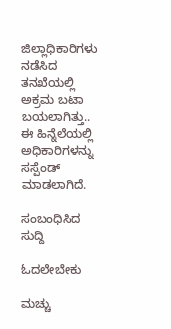ಜಿಲ್ಲಾಧಿಕಾರಿಗಳು ನಡೆಸಿದ ತನಖೆಯಲ್ಲಿ ಅಕ್ರಮ ಬಟಾ ಬಯಲಾಗಿತ್ತು.. ಈ ಹಿನ್ನೆಲೆಯಲ್ಲಿ ಅಧಿಕಾರಿಗಳನ್ನು ಸಸ್ಪೆಂಡ್ ಮಾಡಲಾಗಿದೆ.

ಸಂಬಂಧಿಸಿದ ಸುದ್ದಿ

ಓದಲೇಬೇಕು

ಮಚ್ಚು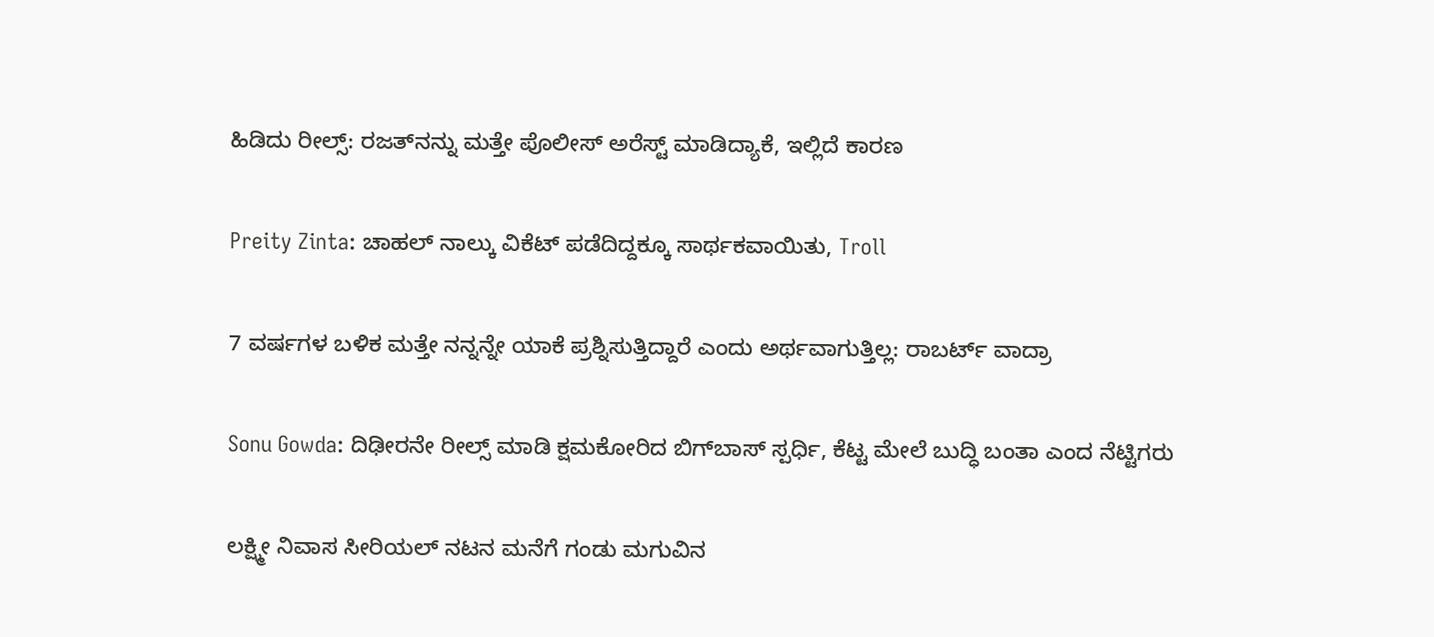ಹಿಡಿದು ರೀಲ್ಸ್‌: ರಜತ್‌ನನ್ನು ಮತ್ತೇ ಪೊಲೀಸ್ ಅರೆಸ್ಟ್ ಮಾಡಿದ್ಯಾಕೆ, ಇಲ್ಲಿದೆ ಕಾರಣ

Preity Zinta: ಚಾಹಲ್ ನಾಲ್ಕು ವಿಕೆಟ್ ಪಡೆದಿದ್ದಕ್ಕೂ ಸಾರ್ಥಕವಾಯಿತು, Troll

7 ವರ್ಷಗಳ ಬಳಿಕ ಮತ್ತೇ ನನ್ನನ್ನೇ ಯಾಕೆ ಪ್ರಶ್ನಿಸುತ್ತಿದ್ದಾರೆ ಎಂದು ಅರ್ಥವಾಗುತ್ತಿಲ್ಲ: ರಾಬರ್ಟ್‌ ವಾದ್ರಾ

Sonu Gowda: ದಿಢೀರನೇ ರೀಲ್ಸ್ ಮಾಡಿ ಕ್ಷಮಕೋರಿದ ಬಿಗ್‌ಬಾಸ್‌ ಸ್ಪರ್ಧಿ, ಕೆಟ್ಟ ಮೇಲೆ ಬುದ್ಧಿ ಬಂತಾ ಎಂದ ನೆಟ್ಟಿಗರು

ಲಕ್ಷ್ಮೀ ನಿವಾಸ ಸೀರಿಯಲ್ ನಟನ ಮನೆಗೆ ಗಂಡು ಮಗುವಿನ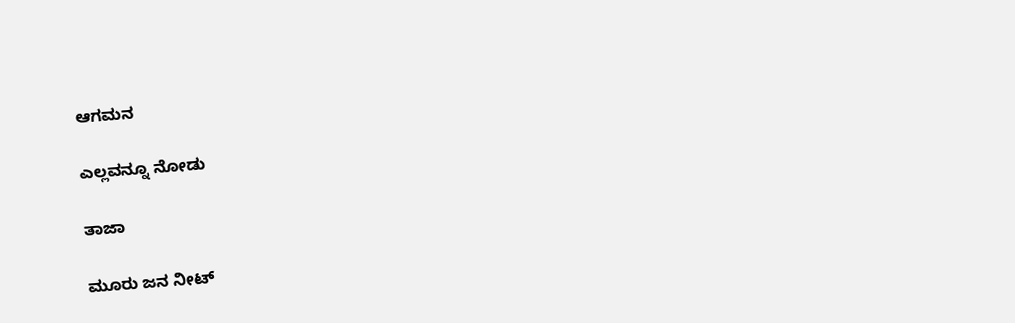ಆಗಮನ

ಎಲ್ಲವನ್ನೂ ನೋಡು

ತಾಜಾ

ಮೂರು ಜನ ನೀಟ್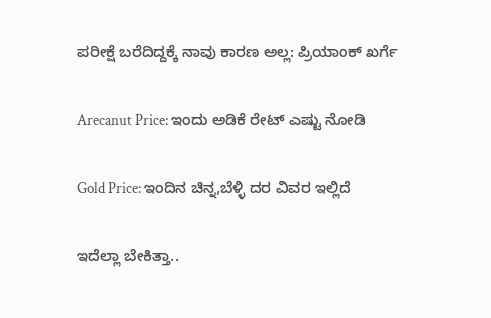ಪರೀಕ್ಷೆ ಬರೆದಿದ್ದಕ್ಕೆ ನಾವು ಕಾರಣ ಅಲ್ಲ: ಪ್ರಿಯಾಂಕ್ ಖರ್ಗೆ

Arecanut Price: ಇಂದು ಅಡಿಕೆ ರೇಟ್ ಎಷ್ಟು ನೋಡಿ

Gold Price: ಇಂದಿನ ಚಿನ್ನ,ಬೆಳ್ಳಿ ದರ ವಿವರ ಇಲ್ಲಿದೆ

ಇದೆಲ್ಲಾ ಬೇಕಿತ್ತಾ..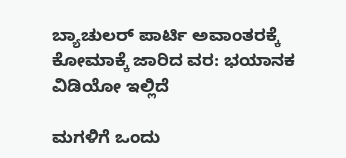ಬ್ಯಾಚುಲರ್ ಪಾರ್ಟಿ ಅವಾಂತರಕ್ಕೆ ಕೋಮಾಕ್ಕೆ ಜಾರಿದ ವರ: ಭಯಾನಕ ವಿಡಿಯೋ ಇಲ್ಲಿದೆ

ಮಗಳಿಗೆ ಒಂದು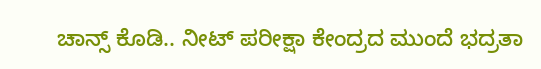ಚಾನ್ಸ್ ಕೊಡಿ.. ನೀಟ್ ಪರೀಕ್ಷಾ ಕೇಂದ್ರದ ಮುಂದೆ ಭದ್ರತಾ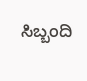ಸಿಬ್ಬಂದಿ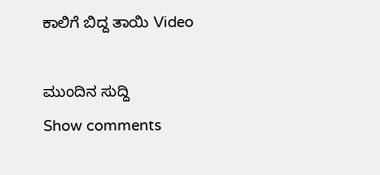ಕಾಲಿಗೆ ಬಿದ್ದ ತಾಯಿ Video

ಮುಂದಿನ ಸುದ್ದಿ
Show comments